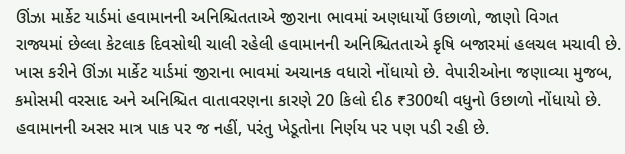ઊંઝા માર્કેટ યાર્ડમાં હવામાનની અનિશ્ચિતતાએ જીરાના ભાવમાં અણધાર્યો ઉછાળો, જાણો વિગત
રાજ્યમાં છેલ્લા કેટલાક દિવસોથી ચાલી રહેલી હવામાનની અનિશ્ચિતતાએ કૃષિ બજારમાં હલચલ મચાવી છે. ખાસ કરીને ઊંઝા માર્કેટ યાર્ડમાં જીરાના ભાવમાં અચાનક વધારો નોંધાયો છે. વેપારીઓના જણાવ્યા મુજબ, કમોસમી વરસાદ અને અનિશ્ચિત વાતાવરણના કારણે 20 કિલો દીઠ ₹300થી વધુનો ઉછાળો નોંધાયો છે. હવામાનની અસર માત્ર પાક પર જ નહીં, પરંતુ ખેડૂતોના નિર્ણય પર પણ પડી રહી છે.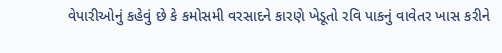વેપારીઓનું કહેવું છે કે કમોસમી વરસાદને કારણે ખેડૂતો રવિ પાકનું વાવેતર ખાસ કરીને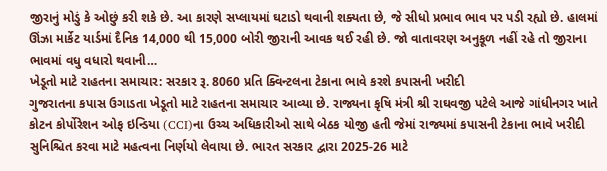જીરાનું મોડું કે ઓછું કરી શકે છે. આ કારણે સપ્લાયમાં ઘટાડો થવાની શક્યતા છે, જે સીધો પ્રભાવ ભાવ પર પડી રહ્યો છે. હાલમાં ઊંઝા માર્કેટ યાર્ડમાં દૈનિક 14,000 થી 15,000 બોરી જીરાની આવક થઈ રહી છે. જો વાતાવરણ અનુકૂળ નહીં રહે તો જીરાના ભાવમાં વધુ વધારો થવાની…
ખેડૂતો માટે રાહતના સમાચાર: સરકાર રૂ. 8060 પ્રતિ ક્વિન્ટલના ટેકાના ભાવે કરશે કપાસની ખરીદી
ગુજરાતના કપાસ ઉગાડતા ખેડૂતો માટે રાહતના સમાચાર આવ્યા છે. રાજ્યના કૃષિ મંત્રી શ્રી રાઘવજી પટેલે આજે ગાંધીનગર ખાતે કોટન કોર્પોરેશન ઓફ ઇન્ડિયા (CCI)ના ઉચ્ચ અધિકારીઓ સાથે બેઠક યોજી હતી જેમાં રાજ્યમાં કપાસની ટેકાના ભાવે ખરીદી સુનિશ્ચિત કરવા માટે મહત્વના નિર્ણયો લેવાયા છે. ભારત સરકાર દ્વારા 2025-26 માટે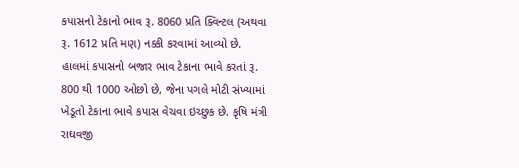કપાસનો ટેકાનો ભાવ રૂ. 8060 પ્રતિ ક્વિન્ટલ (અથવા રૂ. 1612 પ્રતિ મણ) નક્કી કરવામાં આવ્યો છે. હાલમાં કપાસનો બજાર ભાવ ટેકાના ભાવે કરતાં રૂ. 800 થી 1000 ઓછો છે, જેના પગલે મોટી સંખ્યામાં ખેડૂતો ટેકાના ભાવે કપાસ વેચવા ઇચ્છુક છે. કૃષિ મંત્રી રાઘવજી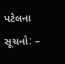પટેલના સૂચનો: –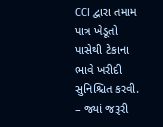CCI દ્વારા તમામ પાત્ર ખેડૂતો પાસેથી ટેકાના ભાવે ખરીદી સુનિશ્ચિત કરવી. – જ્યાં જરૂરી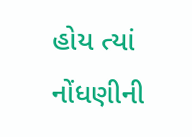હોય ત્યાં નોંધણીની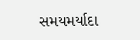સમયમર્યાદા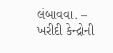લંબાવવા. – ખરીદી કેન્દ્રોની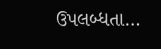ઉપલબ્ધતા…